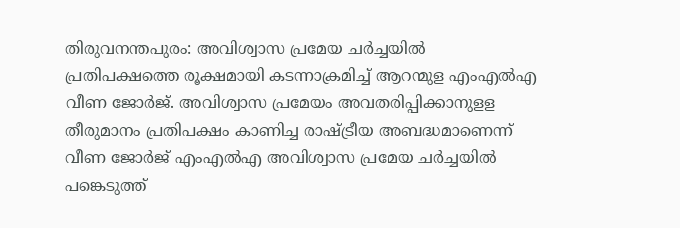തിരുവനന്തപുരം: അവിശ്വാസ പ്രമേയ ചര്‍ച്ചയില്‍ പ്രതിപക്ഷത്തെ രൂക്ഷമായി കടന്നാക്രമിച്ച്‌ ആറന്മുള എംഎല്‍എ വീണ ജോര്‍ജ്. അവിശ്വാസ പ്രമേയം അവതരിപ്പിക്കാനുളള തീരുമാനം പ്രതിപക്ഷം കാണിച്ച രാഷ്ട്രീയ അബദ്ധമാണെന്ന് വീണ ജോര്‍ജ് എംഎല്‍എ അവിശ്വാസ പ്രമേയ ചര്‍ച്ചയില്‍ പങ്കെടുത്ത്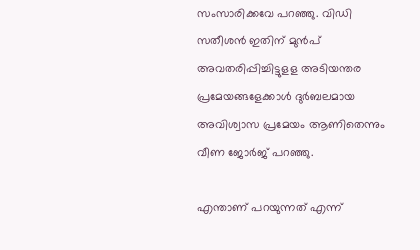സംസാരിക്കവേ പറഞ്ഞു. വിഡി സതീശന്‍ ഇതിന് മുന്‍പ് അവതരിപ്പിച്ചിട്ടുളള അടിയന്തര പ്രമേയങ്ങളേക്കാള്‍ ദുര്‍ബലമായ അവിശ്വാസ പ്രമേയം ആണിതെന്നും വീണ ജോര്‍ജ് പറഞ്ഞു.

എന്താണ് പറയുന്നത് എന്ന്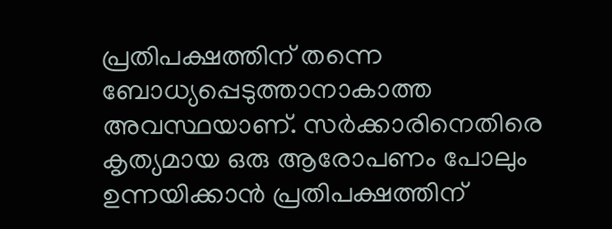പ്രതിപക്ഷത്തിന് തന്നെ ബോധ്യപ്പെടുത്താനാകാത്ത അവസ്ഥയാണ്. സര്‍ക്കാരിനെതിരെ കൃത്യമായ ഒരു ആരോപണം പോലും ഉന്നയിക്കാന്‍ പ്രതിപക്ഷത്തിന്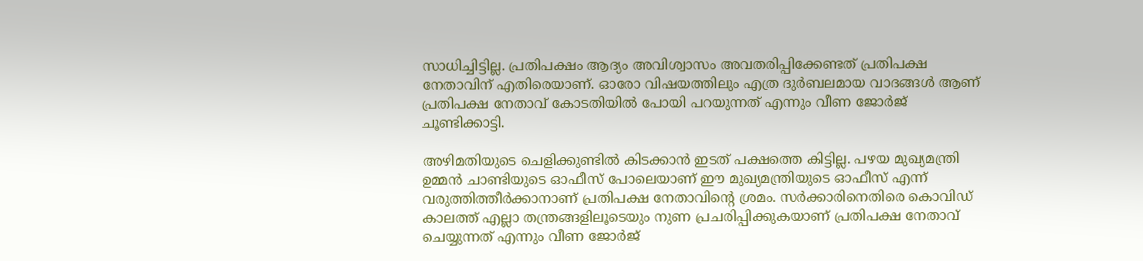സാധിച്ചിട്ടില്ല. പ്രതിപക്ഷം ആദ്യം അവിശ്വാസം അവതരിപ്പിക്കേണ്ടത് പ്രതിപക്ഷ നേതാവിന് എതിരെയാണ്. ഓരോ വിഷയത്തിലും എത്ര ദുര്‍ബലമായ വാദങ്ങള്‍ ആണ് പ്രതിപക്ഷ നേതാവ് കോടതിയില്‍ പോയി പറയുന്നത് എന്നും വീണ ജോര്‍ജ് ചൂണ്ടിക്കാട്ടി.

അഴിമതിയുടെ ചെളിക്കുണ്ടില്‍ കിടക്കാന്‍ ഇടത് പക്ഷത്തെ കിട്ടില്ല. പഴയ മുഖ്യമന്ത്രി ഉമ്മന്‍ ചാണ്ടിയുടെ ഓഫീസ് പോലെയാണ് ഈ മുഖ്യമന്ത്രിയുടെ ഓഫീസ് എന്ന് വരുത്തിത്തീര്‍ക്കാനാണ് പ്രതിപക്ഷ നേതാവിന്റെ ശ്രമം. സര്‍ക്കാരിനെതിരെ കൊവിഡ് കാലത്ത് എല്ലാ തന്ത്രങ്ങളിലൂടെയും നുണ പ്രചരിപ്പിക്കുകയാണ് പ്രതിപക്ഷ നേതാവ് ചെയ്യുന്നത് എന്നും വീണ ജോര്‍ജ്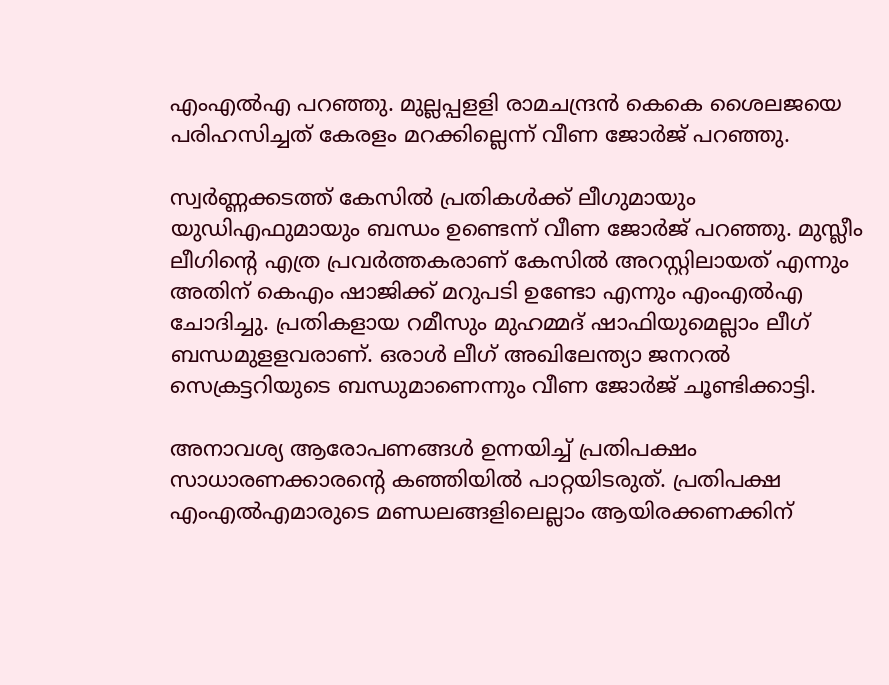എംഎല്‍എ പറഞ്ഞു. മുല്ലപ്പളളി രാമചന്ദ്രന്‍ കെകെ ശൈലജയെ പരിഹസിച്ചത് കേരളം മറക്കില്ലെന്ന് വീണ ജോര്‍ജ് പറഞ്ഞു.

സ്വര്‍ണ്ണക്കടത്ത് കേസില്‍ പ്രതികള്‍ക്ക് ലീഗുമായും യുഡിഎഫുമായും ബന്ധം ഉണ്ടെന്ന് വീണ ജോര്‍ജ് പറഞ്ഞു. മുസ്ലീം ലീഗിന്റെ എത്ര പ്രവര്‍ത്തകരാണ് കേസില്‍ അറസ്റ്റിലായത് എന്നും അതിന് കെഎം ഷാജിക്ക് മറുപടി ഉണ്ടോ എന്നും എംഎല്‍എ ചോദിച്ചു. പ്രതികളായ റമീസും മുഹമ്മദ് ഷാഫിയുമെല്ലാം ലീഗ് ബന്ധമുളളവരാണ്. ഒരാള്‍ ലീഗ് അഖിലേന്ത്യാ ജനറല്‍ സെക്രട്ടറിയുടെ ബന്ധുമാണെന്നും വീണ ജോര്‍ജ് ചൂണ്ടിക്കാട്ടി.

അനാവശ്യ ആരോപണങ്ങള്‍ ഉന്നയിച്ച്‌ പ്രതിപക്ഷം സാധാരണക്കാരന്റെ കഞ്ഞിയില്‍ പാറ്റയിടരുത്. പ്രതിപക്ഷ എംഎല്‍എമാരുടെ മണ്ഡലങ്ങളിലെല്ലാം ആയിരക്കണക്കിന്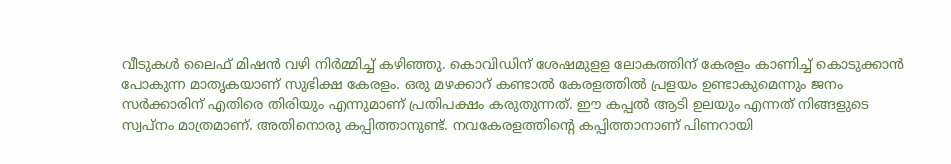വീടുകള്‍ ലൈഫ് മിഷന്‍ വഴി നിര്‍മ്മിച്ച്‌ കഴിഞ്ഞു. കൊവിഡിന് ശേഷമുളള ലോകത്തിന് കേരളം കാണിച്ച്‌ കൊടുക്കാന്‍ പോകുന്ന മാതൃകയാണ് സുഭിക്ഷ കേരളം. ഒരു മഴക്കാറ് കണ്ടാല്‍ കേരളത്തില്‍ പ്രളയം ഉണ്ടാകുമെന്നും ജനം സര്‍ക്കാരിന് എതിരെ തിരിയും എന്നുമാണ് പ്രതിപക്ഷം കരുതുന്നത്. ഈ കപ്പല്‍ ആടി ഉലയും എന്നത് നിങ്ങളുടെ സ്വപ്‌നം മാത്രമാണ്. അതിനൊരു കപ്പിത്താനുണ്ട്. നവകേരളത്തിന്റെ കപ്പിത്താനാണ് പിണറായി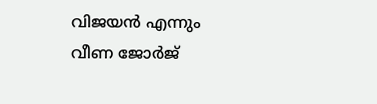വിജയന്‍ എന്നും വീണ ജോര്‍ജ്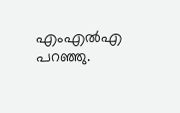എംഎല്‍എ പറഞ്ഞു.